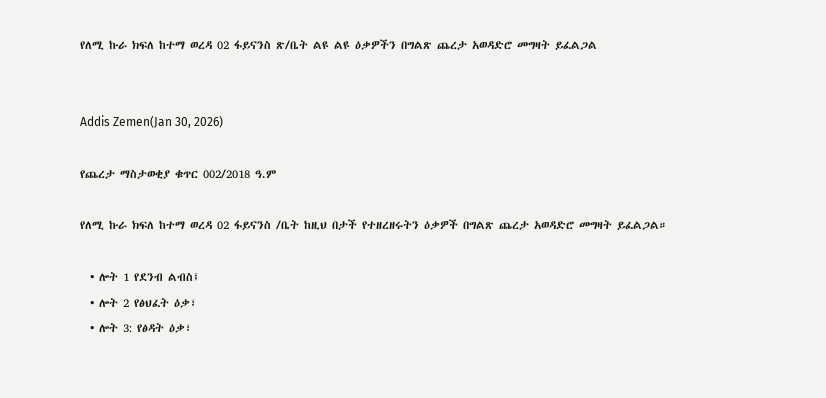የለሚ ኩራ ክፍለ ከተማ ወረዳ 02 ፋይናንስ ጽ/ቤት ልዩ ልዩ ዕቃዎችን በግልጽ ጨረታ አወዳድሮ መግዛት ይፈልጋል


Addis Zemen(Jan 30, 2026)

የጨረታ ማስታወቂያ ቁጥር 002/2018 ዓ.ም

የለሚ ኩራ ክፍለ ከተማ ወረዳ 02 ፋይናንስ /ቤት ከዚህ በታች የተዘረዘሩትን ዕቃዎች በግልጽ ጨረታ አወዳድሮ መግዛት ይፈልጋል።

  • ሎት 1 የደንብ ልብስ፤
  • ሎት 2 የፅህፈት ዕቃ፣
  • ሎት 3: የፅዳት ዕቃ፣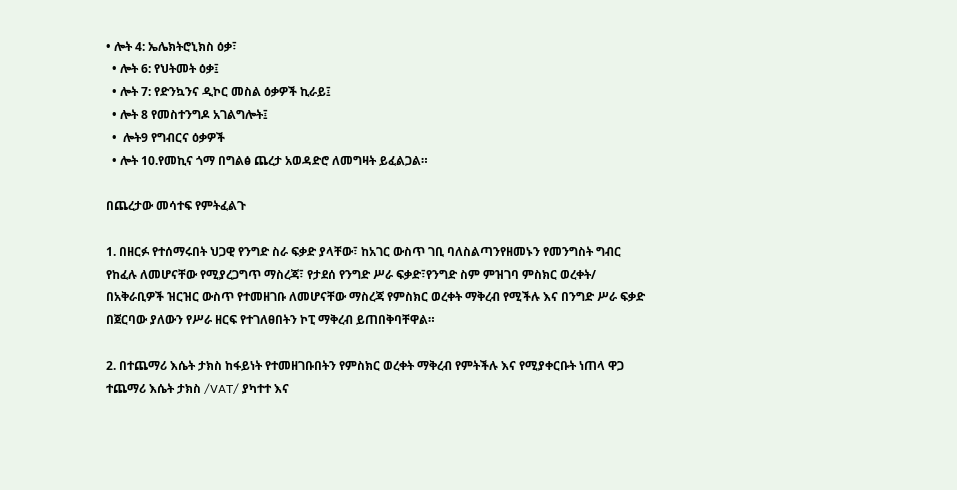• ሎት 4: ኤሌክትሮኒክስ ዕቃ፣
  • ሎት 6: የህትመት ዕቃ፤
  • ሎት 7: የድንኳንና ዲኮር መስል ዕቃዎች ኪራይ፤
  • ሎት 8 የመስተንግዶ አገልግሎት፤
  •  ሎት9 የግብርና ዕቃዎች
  • ሎት 10.የመኪና ጎማ በግልፅ ጨረታ አወዳድሮ ለመግዛት ይፈልጋል።

በጨረታው መሳተፍ የምትፈልጉ

1. በዘርፉ የተሰማሩበት ህጋዊ የንግድ ስራ ፍቃድ ያላቸው፣ ከአገር ውስጥ ገቢ ባለስልጣንየዘመኑን የመንግስት ግብር የከፈሉ ለመሆናቸው የሚያረጋግጥ ማስረጃ፣ የታደሰ የንግድ ሥራ ፍቃድ፣የንግድ ስም ምዝገባ ምስክር ወረቀት/ በአቅራቢዎች ዝርዝር ውስጥ የተመዘገቡ ለመሆናቸው ማስረጃ የምስክር ወረቀት ማቅረብ የሚችሉ እና በንግድ ሥራ ፍቃድ በጀርባው ያለውን የሥራ ዘርፍ የተገለፀበትን ኮፒ ማቅረብ ይጠበቅባቸዋል።

2. በተጨማሪ እሴት ታክስ ከፋይነት የተመዘገቡበትን የምስክር ወረቀት ማቅረብ የምትችሉ እና የሚያቀርቡት ነጠላ ዋጋ ተጨማሪ እሴት ታክስ /VAT/ ያካተተ እና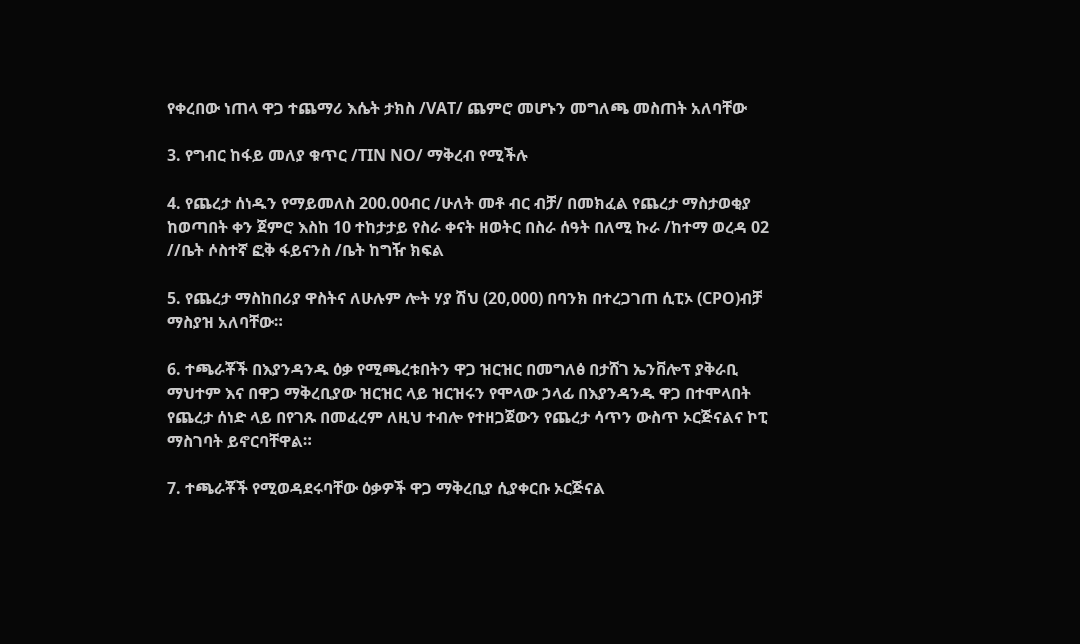የቀረበው ነጠላ ዋጋ ተጨማሪ እሴት ታክስ /VAT/ ጨምሮ መሆኑን መግለጫ መስጠት አለባቸው

3. የግብር ከፋይ መለያ ቁጥር /TIN NO/ ማቅረብ የሚችሉ

4. የጨረታ ሰነዱን የማይመለስ 200.00ብር /ሁለት መቶ ብር ብቻ/ በመክፈል የጨረታ ማስታወቂያ ከወጣበት ቀን ጀምሮ እስከ 10 ተከታታይ የስራ ቀናት ዘወትር በስራ ሰዓት በለሚ ኩራ /ከተማ ወረዳ 02 //ቤት ሶስተኛ ፎቅ ፋይናንስ /ቤት ከግዥ ክፍል

5. የጨረታ ማስከበሪያ ዋስትና ለሁሉም ሎት ሃያ ሽህ (20,000) በባንክ በተረጋገጠ ሲፒኦ (CPO)ብቻ ማስያዝ አለባቸው።

6. ተጫራቾች በእያንዳንዱ ዕቃ የሚጫረቱበትን ዋጋ ዝርዝር በመግለፅ በታሸገ ኤንቨሎፕ ያቅራቢ ማህተም እና በዋጋ ማቅረቢያው ዝርዝር ላይ ዝርዝሩን የሞላው ኃላፊ በእያንዳንዱ ዋጋ በተሞላበት የጨረታ ሰነድ ላይ በየገጹ በመፈረም ለዚህ ተብሎ የተዘጋጀውን የጨረታ ሳጥን ውስጥ ኦርጅናልና ኮፒ ማስገባት ይኖርባቸዋል።

7. ተጫራቾች የሚወዳደሩባቸው ዕቃዎች ዋጋ ማቅረቢያ ሲያቀርቡ ኦርጅናል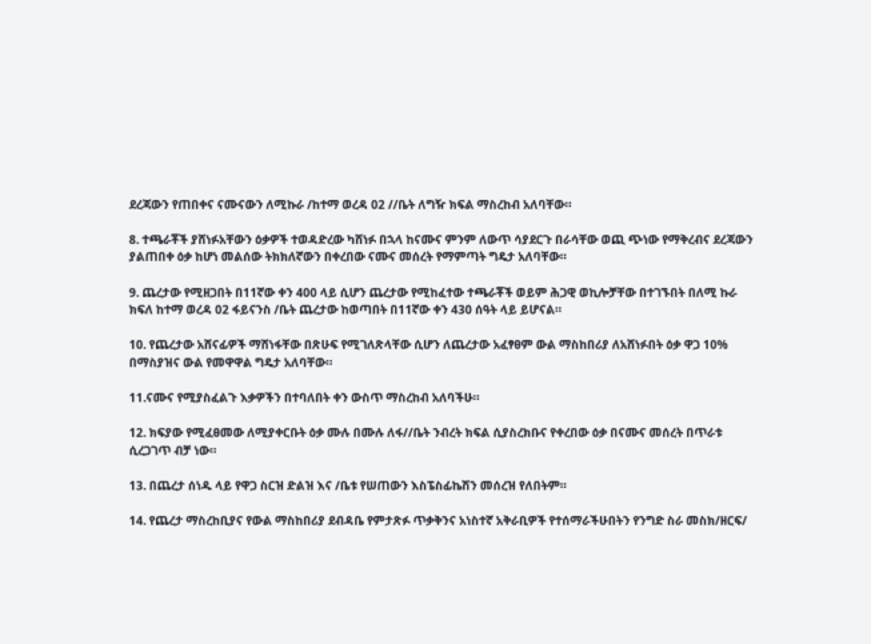ደረጃውን የጠበቀና ናሙናውን ለሚኩራ /ከተማ ወረዳ 02 //ቤት ለግዥ ክፍል ማስረከብ አለባቸው።

8. ተጫራቾች ያሸነፉአቸውን ዕቃዎች ተወዳድረው ካሸነፉ በኋላ ከናሙና ምንም ለውጥ ሳያደርጉ በራሳቸው ወጪ ጭነው የማቅረብና ደረጃውን ያልጠበቀ ዕቃ ከሆነ መልሰው ትክክለኛውን በቀረበው ናሙና መሰረት የማምጣት ግዴታ አለባቸው።

9. ጨረታው የሚዘጋበት በ11ኛው ቀን 400 ላይ ሲሆን ጨረታው የሚከፈተው ተጫራቾች ወይም ሕጋዊ ወኪሎቻቸው በተገኙበት በለሚ ኩራ ክፍለ ከተማ ወረዳ 02 ፋይናንስ /ቤት ጨረታው ከወጣበት በ11ኛው ቀን 430 ሰዓት ላይ ይሆናል።

10. የጨረታው አሸናፊዎች ማሸነፋቸው በጽሁፍ የሚገለጽላቸው ሲሆን ለጨረታው አፈፃፀም ውል ማስከበሪያ ለአሸነፉበት ዕቃ ዋጋ 10% በማስያዝና ውል የመዋዋል ግዴታ አለባቸው።

11.ናሙና የሚያስፈልጉ እቃዎችን በተባለበት ቀን ውስጥ ማስረከብ አለባችሁ።

12. ክፍያው የሚፈፀመው ለሚያቀርቡት ዕቃ ሙሉ በሙሉ ለፋ//ቤት ንብረት ክፍል ሲያስረክቡና የቀረበው ዕቃ በናሙና መሰረት በጥራቱ ሲረጋገጥ ብቻ ነው።

13. በጨረታ ሰነዱ ላይ የዋጋ ስርዝ ድልዝ እና /ቤቱ የሠጠውን እስፔስፊኬሽን መሰረዝ የለበትም።

14. የጨረታ ማስረከቢያና የውል ማስከበሪያ ደብዳቤ የምታጽፉ ጥቃቅንና አነስተኛ አቅራቢዎች የተሰማራችሁበትን የንግድ ስራ መስክ/ዘርፍ/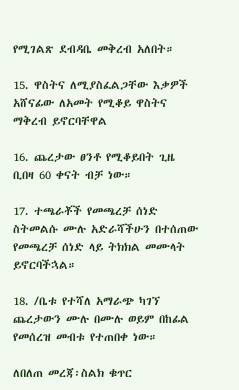የሚገልጽ ደብዳቤ መቅረብ አለበት።

15. ዋስትና ለሚያስፈልጋቸው እቃዎች አሸናፊው ለአመት የሚቆይ ዋስትና ማቅረብ ይኖርባቸዋል

16. ጨረታው ፀንቶ የሚቆይበት ጊዜ ቢበዛ 60 ቀናት ብቻ ነው።

17. ተጫራቾች የመጫረቻ ሰነድ ስትመልሱ ሙሉ አድራሻችሁን በተሰጠው የመጫረቻ ሰነድ ላይ ትክክል መሙላት ይኖርባችኋል።

18. /ቤቱ የተሻለ አማራጭ ካገኘ ጨረታውን ሙሉ በሙሉ ወይም በከፊል የመሰረዝ መብቱ የተጠበቀ ነው።

ለበለጠ መረጃ፡ስልክ ቁጥር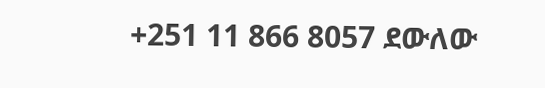+251 11 866 8057 ደውለው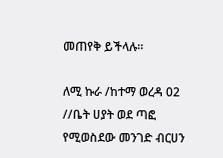መጠየቅ ይችላሉ።

ለሚ ኩራ /ከተማ ወረዳ 02 //ቤት ሀያት ወደ ጣፎ የሚወስደው መንገድ ብርሀን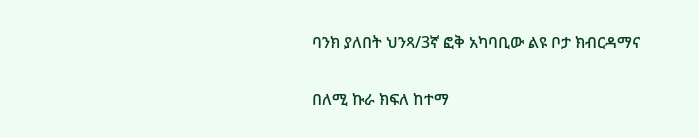ባንክ ያለበት ህንጻ/3ኛ ፎቅ አካባቢው ልዩ ቦታ ክብርዳማና

በለሚ ኩራ ክፍለ ከተማ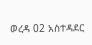ወረዳ 02 አስተዳደር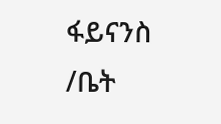ፋይናንስ /ቤት